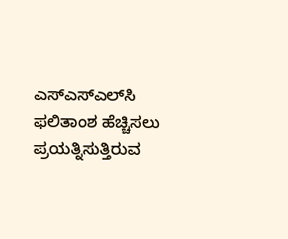ಎಸ್‌ಎಸ್‌ಎಲ್‌ಸಿ ಫಲಿತಾಂಶ ಹೆಚ್ಚಿಸಲು ಪ್ರಯತ್ನಿಸುತ್ತಿರುವ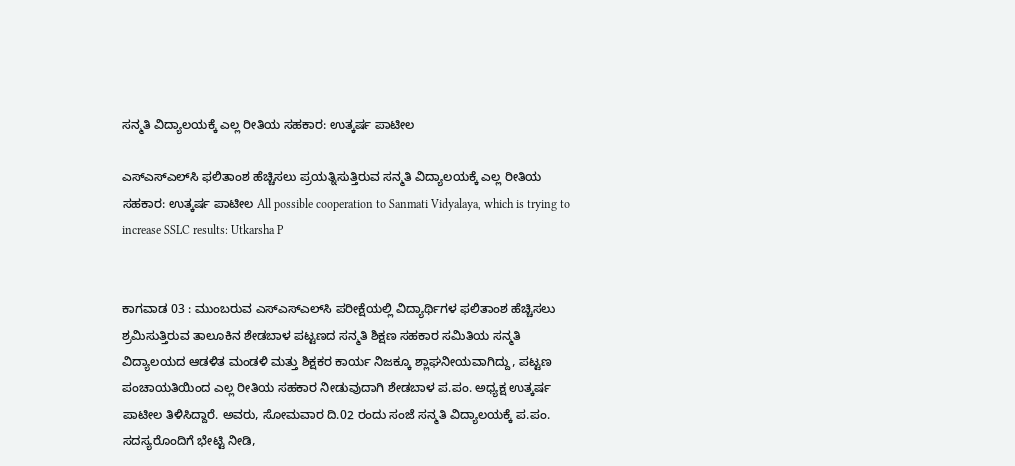ಸನ್ಮತಿ ವಿದ್ಯಾಲಯಕ್ಕೆ ಎಲ್ಲ ರೀತಿಯ ಸಹಕಾರ: ಉತ್ಕರ್ಷ ಪಾಟೀಲ

ಎಸ್‌ಎಸ್‌ಎಲ್‌ಸಿ ಫಲಿತಾಂಶ ಹೆಚ್ಚಿಸಲು ಪ್ರಯತ್ನಿಸುತ್ತಿರುವ ಸನ್ಮತಿ ವಿದ್ಯಾಲಯಕ್ಕೆ ಎಲ್ಲ ರೀತಿಯ ಸಹಕಾರ: ಉತ್ಕರ್ಷ ಪಾಟೀಲ All possible cooperation to Sanmati Vidyalaya, which is trying to increase SSLC results: Utkarsha P


ಕಾಗವಾಡ 03 : ಮುಂಬರುವ ಎಸ್‌ಎಸ್‌ಎಲ್‌ಸಿ ಪರೀಕ್ಷೆಯಲ್ಲಿ ವಿದ್ಯಾರ್ಥಿಗಳ ಫಲಿತಾಂಶ ಹೆಚ್ಚಿಸಲು ಶ್ರಮಿಸುತ್ತಿರುವ ತಾಲೂಕಿನ ಶೇಡಬಾಳ ಪಟ್ಟಣದ ಸನ್ಮತಿ ಶಿಕ್ಷಣ ಸಹಕಾರ ಸಮಿತಿಯ ಸನ್ಮತಿ ವಿದ್ಯಾಲಯದ ಆಡಳಿತ ಮಂಡಳಿ ಮತ್ತು ಶಿಕ್ಷಕರ ಕಾರ್ಯ ನಿಜಕ್ಕೂ ಶ್ಲಾಘನೀಯವಾಗಿದ್ದು, ಪಟ್ಟಣ ಪಂಚಾಯತಿಯಿಂದ ಎಲ್ಲ ರೀತಿಯ ಸಹಕಾರ ನೀಡುವುದಾಗಿ ಶೇಡಬಾಳ ಪ.ಪಂ. ಅಧ್ಯಕ್ಷ ಉತ್ಕರ್ಷ ಪಾಟೀಲ ತಿಳಿಸಿದ್ದಾರೆ. ಅವರು, ಸೋಮವಾರ ದಿ.02 ರಂದು ಸಂಜೆ ಸನ್ಮತಿ ವಿದ್ಯಾಲಯಕ್ಕೆ ಪ.ಪಂ. ಸದಸ್ಯರೊಂದಿಗೆ ಭೇಟ್ಟಿ ನೀಡಿ,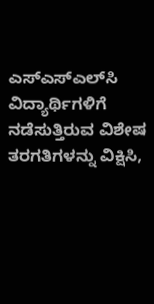ಎಸ್‌ಎಸ್‌ಎಲ್‌ಸಿ ವಿದ್ಯಾರ್ಥಿಗಳಿಗೆ ನಡೆಸುತ್ತಿರುವ ವಿಶೇಷ ತರಗತಿಗಳನ್ನು ವಿಕ್ಷಿಸಿ,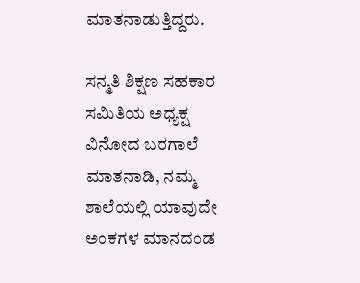ಮಾತನಾಡುತ್ತಿದ್ದರು.

ಸನ್ಮತಿ ಶಿಕ್ಷಣ ಸಹಕಾರ ಸಮಿತಿಯ ಅಧ್ಯಕ್ಷ ವಿನೋದ ಬರಗಾಲೆ ಮಾತನಾಡಿ, ನಮ್ಮ ಶಾಲೆಯಲ್ಲಿ ಯಾವುದೇ ಅಂಕಗಳ ಮಾನದಂಡ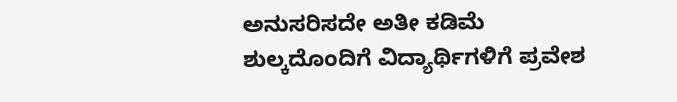ಅನುಸರಿಸದೇ ಅತೀ ಕಡಿಮೆ ಶುಲ್ಕದೊಂದಿಗೆ ವಿದ್ಯಾರ್ಥಿಗಳಿಗೆ ಪ್ರವೇಶ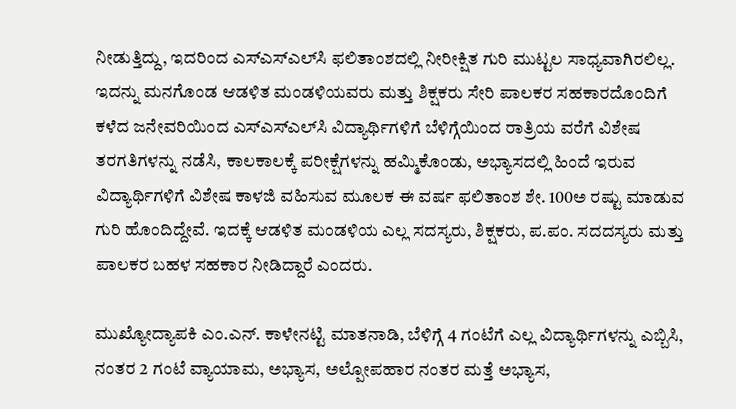ನೀಡುತ್ತಿದ್ದು, ಇದರಿಂದ ಎಸ್‌ಎಸ್‌ಎಲ್‌ಸಿ ಫಲಿತಾಂಶದಲ್ಲಿ ನೀರೀಕ್ಷಿತ ಗುರಿ ಮುಟ್ಟಲ ಸಾಧ್ಯವಾಗಿರಲಿಲ್ಲ. ಇದನ್ನು ಮನಗೊಂಡ ಆಡಳಿತ ಮಂಡಳಿಯವರು ಮತ್ತು ಶಿಕ್ಷಕರು ಸೇರಿ ಪಾಲಕರ ಸಹಕಾರದೊಂದಿಗೆ ಕಳೆದ ಜನೇವರಿಯಿಂದ ಎಸ್‌ಎಸ್‌ಎಲ್‌ಸಿ ವಿದ್ಯಾರ್ಥಿಗಳಿಗೆ ಬೆಳಿಗ್ಗೆಯಿಂದ ರಾತ್ರಿಯ ವರೆಗೆ ವಿಶೇಷ ತರಗತಿಗಳನ್ನು ನಡೆಸಿ, ಕಾಲಕಾಲಕ್ಕೆ ಪರೀಕ್ಷೆಗಳನ್ನು ಹಮ್ಮಿಕೊಂಡು, ಅಭ್ಯಾಸದಲ್ಲಿ ಹಿಂದೆ ಇರುವ ವಿದ್ಯಾರ್ಥಿಗಳಿಗೆ ವಿಶೇಷ ಕಾಳಜಿ ವಹಿಸುವ ಮೂಲಕ ಈ ವರ್ಷ ಫಲಿತಾಂಶ ಶೇ. 100ಅ ರಷ್ಟು ಮಾಡುವ ಗುರಿ ಹೊಂದಿದ್ದೇವೆ. ಇದಕ್ಕೆ ಆಡಳಿತ ಮಂಡಳಿಯ ಎಲ್ಲ ಸದಸ್ಯರು, ಶಿಕ್ಷಕರು, ಪ.ಪಂ. ಸದದಸ್ಯರು ಮತ್ತು ಪಾಲಕರ ಬಹಳ ಸಹಕಾರ ನೀಡಿದ್ದಾರೆ ಎಂದರು.

ಮುಖ್ಯೋದ್ಯಾಪಕಿ ಎಂ.ಎನ್‌. ಕಾಳೇನಟ್ಟಿ ಮಾತನಾಡಿ, ಬೆಳಿಗ್ಗೆ 4 ಗಂಟೆಗೆ ಎಲ್ಲ ವಿದ್ಯಾರ್ಥಿಗಳನ್ನು ಎಬ್ಬಿಸಿ, ನಂತರ 2 ಗಂಟೆ ವ್ಯಾಯಾಮ, ಅಭ್ಯಾಸ, ಅಲ್ಪೋಪಹಾರ ನಂತರ ಮತ್ತೆ ಅಭ್ಯಾಸ,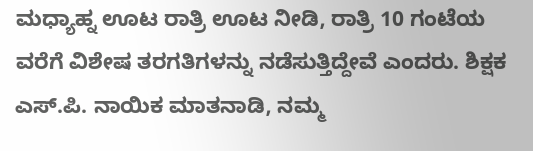ಮಧ್ಯಾಹ್ನ ಊಟ ರಾತ್ರಿ ಊಟ ನೀಡಿ, ರಾತ್ರಿ 10 ಗಂಟೆಯ ವರೆಗೆ ವಿಶೇಷ ತರಗತಿಗಳನ್ನು ನಡೆಸುತ್ತಿದ್ದೇವೆ ಎಂದರು. ಶಿಕ್ಷಕ ಎಸ್‌.ಪಿ. ನಾಯಿಕ ಮಾತನಾಡಿ, ನಮ್ಮ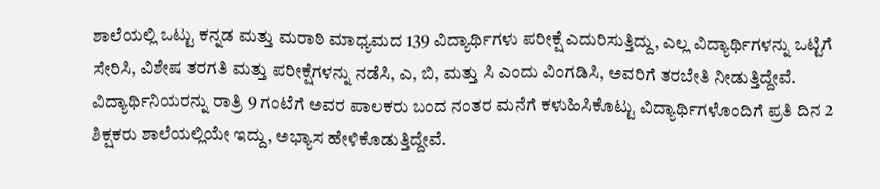ಶಾಲೆಯಲ್ಲಿ ಒಟ್ಟು ಕನ್ನಡ ಮತ್ತು ಮರಾಠಿ ಮಾಧ್ಯಮದ 139 ವಿದ್ಯಾರ್ಥಿಗಳು ಪರೀಕ್ಷೆ ಎದುರಿಸುತ್ತಿದ್ದು, ಎಲ್ಲ ವಿದ್ಯಾರ್ಥಿಗಳನ್ನು ಒಟ್ಟಿಗೆ ಸೇರಿಸಿ, ವಿಶೇಷ ತರಗತಿ ಮತ್ತು ಪರೀಕ್ಷೆಗಳನ್ನು ನಡೆಸಿ, ಎ, ಬಿ, ಮತ್ತು ಸಿ ಎಂದು ವಿಂಗಡಿಸಿ, ಅವರಿಗೆ ತರಬೇತಿ ನೀಡುತ್ತಿದ್ದೇವೆ. ವಿದ್ಯಾರ್ಥಿನಿಯರನ್ನು ರಾತ್ರಿ 9 ಗಂಟೆಗೆ ಅವರ ಪಾಲಕರು ಬಂದ ನಂತರ ಮನೆಗೆ ಕಳುಹಿಸಿಕೊಟ್ಟು ವಿದ್ಯಾರ್ಥಿಗಳೊಂದಿಗೆ ಪ್ರತಿ ದಿನ 2 ಶಿಕ್ಷಕರು ಶಾಲೆಯಲ್ಲಿಯೇ ಇದ್ದು, ಅಭ್ಯಾಸ ಹೇಳಿಕೊಡುತ್ತಿದ್ದೇವೆ.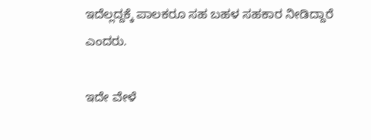ಇದೆಲ್ಲದ್ದಕ್ಕೆ ಪಾಲಕರೂ ಸಹ ಬಹಳ ಸಹಕಾರ ನೀಡಿದ್ದಾರೆ ಎಂದರು.

ಇದೇ ವೇಳೆ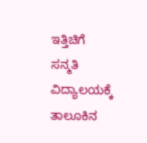ಇತ್ತಿಚಿಗೆ ಸನ್ಮತಿ ವಿದ್ಯಾಲಯಕ್ಕೆ ತಾಲೂಕಿನ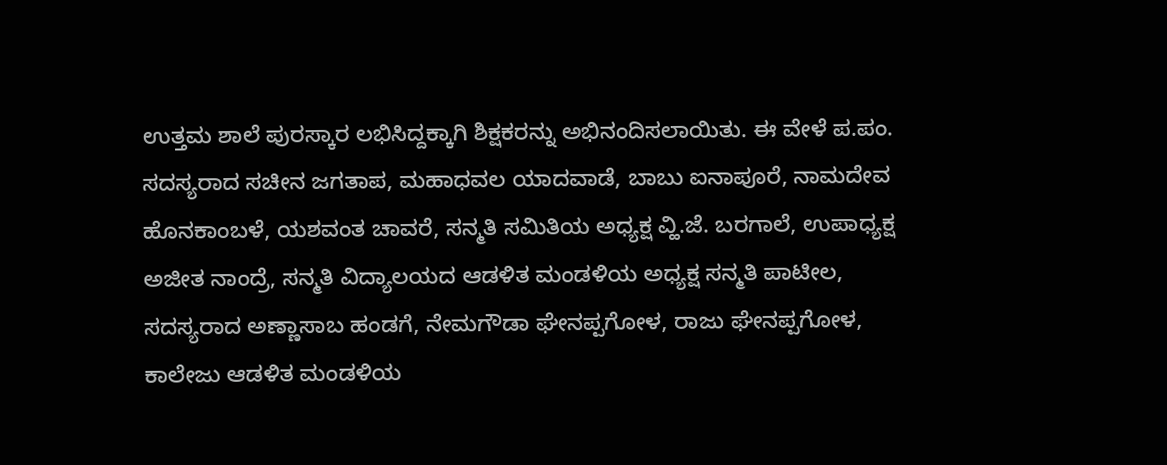ಉತ್ತಮ ಶಾಲೆ ಪುರಸ್ಕಾರ ಲಭಿಸಿದ್ದಕ್ಕಾಗಿ ಶಿಕ್ಷಕರನ್ನು ಅಭಿನಂದಿಸಲಾಯಿತು. ಈ ವೇಳೆ ಪ.ಪಂ. ಸದಸ್ಯರಾದ ಸಚೀನ ಜಗತಾಪ, ಮಹಾಧವಲ ಯಾದವಾಡೆ, ಬಾಬು ಐನಾಪೂರೆ, ನಾಮದೇವ ಹೊನಕಾಂಬಳೆ, ಯಶವಂತ ಚಾವರೆ, ಸನ್ಮತಿ ಸಮಿತಿಯ ಅಧ್ಯಕ್ಷ ವ್ಹಿ.ಜೆ. ಬರಗಾಲೆ, ಉಪಾಧ್ಯಕ್ಷ ಅಜೀತ ನಾಂದ್ರೆ, ಸನ್ಮತಿ ವಿದ್ಯಾಲಯದ ಆಡಳಿತ ಮಂಡಳಿಯ ಅಧ್ಯಕ್ಷ ಸನ್ಮತಿ ಪಾಟೀಲ, ಸದಸ್ಯರಾದ ಅಣ್ಣಾಸಾಬ ಹಂಡಗೆ, ನೇಮಗೌಡಾ ಘೇನಪ್ಪಗೋಳ, ರಾಜು ಘೇನಪ್ಪಗೋಳ, ಕಾಲೇಜು ಆಡಳಿತ ಮಂಡಳಿಯ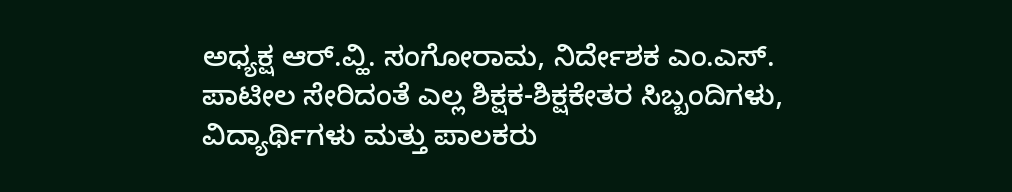ಅಧ್ಯಕ್ಷ ಆರ್‌.ವ್ಹಿ. ಸಂಗೋರಾಮ, ನಿರ್ದೇಶಕ ಎಂ.ಎಸ್‌. ಪಾಟೀಲ ಸೇರಿದಂತೆ ಎಲ್ಲ ಶಿಕ್ಷಕ-ಶಿಕ್ಷಕೇತರ ಸಿಬ್ಬಂದಿಗಳು, ವಿದ್ಯಾರ್ಥಿಗಳು ಮತ್ತು ಪಾಲಕರು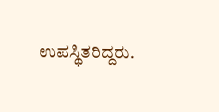ಉಪಸ್ಥಿತರಿದ್ದರು.